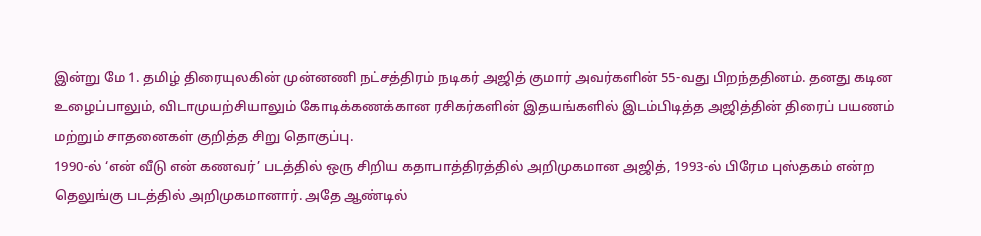இன்று மே 1. தமிழ் திரையுலகின் முன்னணி நட்சத்திரம் நடிகர் அஜித் குமார் அவர்களின் 55-வது பிறந்ததினம். தனது கடின உழைப்பாலும், விடாமுயற்சியாலும் கோடிக்கணக்கான ரசிகர்களின் இதயங்களில் இடம்பிடித்த அஜித்தின் திரைப் பயணம் மற்றும் சாதனைகள் குறித்த சிறு தொகுப்பு.
1990-ல் ‘என் வீடு என் கணவர்’ படத்தில் ஒரு சிறிய கதாபாத்திரத்தில் அறிமுகமான அஜித், 1993-ல் பிரேம புஸ்தகம் என்ற தெலுங்கு படத்தில் அறிமுகமானார். அதே ஆண்டில்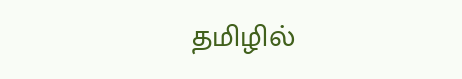தமிழில்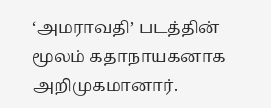‘அமராவதி’ படத்தின் மூலம் கதாநாயகனாக அறிமுகமானார்.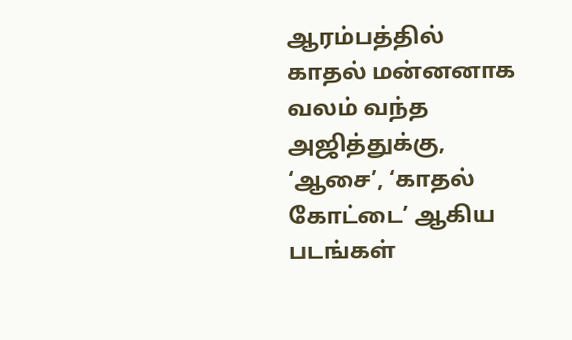ஆரம்பத்தில் காதல் மன்னனாக வலம் வந்த அஜித்துக்கு, ‘ஆசை’, ‘காதல் கோட்டை’ ஆகிய படங்கள்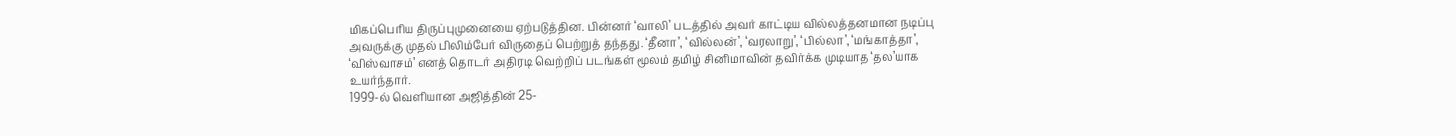மிகப்பெரிய திருப்புமுனையை ஏற்படுத்தின. பின்னர் ‘வாலி’ படத்தில் அவர் காட்டிய வில்லத்தனமான நடிப்பு அவருக்கு முதல் பிலிம்பேர் விருதைப் பெற்றுத் தந்தது. ‘தீனா’, ‘வில்லன்’, ‘வரலாறு’, ‘பில்லா’, ‘மங்காத்தா’, ‘விஸ்வாசம்’ எனத் தொடர் அதிரடி வெற்றிப் படங்கள் மூலம் தமிழ் சினிமாவின் தவிர்க்க முடியாத ‘தல’யாக உயர்ந்தார்.
1999-ல் வெளியான அஜித்தின் 25-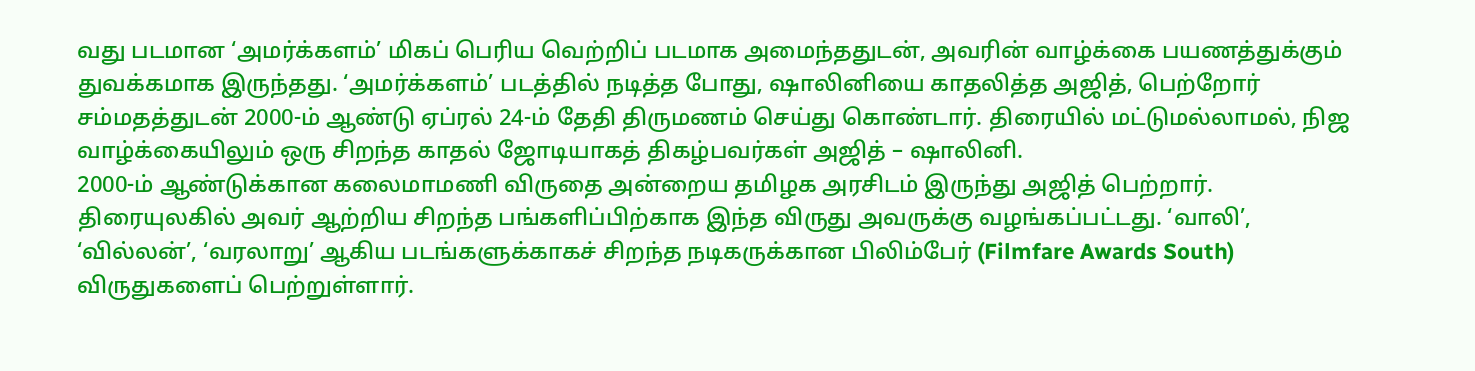வது படமான ‘அமர்க்களம்’ மிகப் பெரிய வெற்றிப் படமாக அமைந்ததுடன், அவரின் வாழ்க்கை பயணத்துக்கும் துவக்கமாக இருந்தது. ‘அமர்க்களம்’ படத்தில் நடித்த போது, ஷாலினியை காதலித்த அஜித், பெற்றோர் சம்மதத்துடன் 2000-ம் ஆண்டு ஏப்ரல் 24-ம் தேதி திருமணம் செய்து கொண்டார். திரையில் மட்டுமல்லாமல், நிஜ வாழ்க்கையிலும் ஒரு சிறந்த காதல் ஜோடியாகத் திகழ்பவர்கள் அஜித் – ஷாலினி.
2000-ம் ஆண்டுக்கான கலைமாமணி விருதை அன்றைய தமிழக அரசிடம் இருந்து அஜித் பெற்றார். திரையுலகில் அவர் ஆற்றிய சிறந்த பங்களிப்பிற்காக இந்த விருது அவருக்கு வழங்கப்பட்டது. ‘வாலி’, ‘வில்லன்’, ‘வரலாறு’ ஆகிய படங்களுக்காகச் சிறந்த நடிகருக்கான பிலிம்பேர் (Filmfare Awards South) விருதுகளைப் பெற்றுள்ளார்.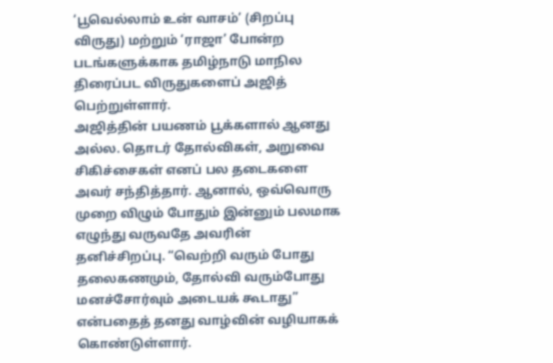‘பூவெல்லாம் உன் வாசம்’ (சிறப்பு விருது) மற்றும் ‘ராஜா’ போன்ற படங்களுக்காக தமிழ்நாடு மாநில திரைப்பட விருதுகளைப் அஜித் பெற்றுள்ளார்.
அஜித்தின் பயணம் பூக்களால் ஆனது அல்ல. தொடர் தோல்விகள், அறுவை சிகிச்சைகள் எனப் பல தடைகளை அவர் சந்தித்தார். ஆனால், ஒவ்வொரு முறை விழும் போதும் இன்னும் பலமாக எழுந்து வருவதே அவரின் தனிச்சிறப்பு. “வெற்றி வரும் போது தலைகணமும், தோல்வி வரும்போது மனச்சோர்வும் அடையக் கூடாது” என்பதைத் தனது வாழ்வின் வழியாகக் கொண்டுள்ளார்.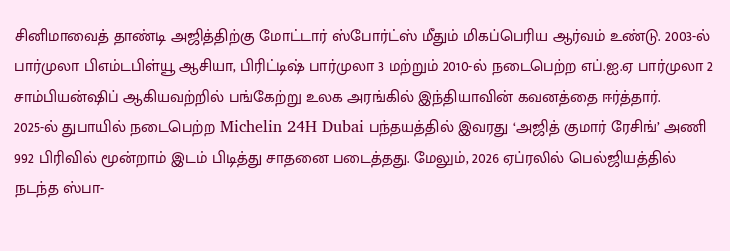சினிமாவைத் தாண்டி அஜித்திற்கு மோட்டார் ஸ்போர்ட்ஸ் மீதும் மிகப்பெரிய ஆர்வம் உண்டு. 2003-ல் பார்முலா பிஎம்டபிள்யூ ஆசியா, பிரிட்டிஷ் பார்முலா 3 மற்றும் 2010-ல் நடைபெற்ற எப்.ஐ.ஏ பார்முலா 2 சாம்பியன்ஷிப் ஆகியவற்றில் பங்கேற்று உலக அரங்கில் இந்தியாவின் கவனத்தை ஈர்த்தார்.
2025-ல் துபாயில் நடைபெற்ற Michelin 24H Dubai பந்தயத்தில் இவரது ‘அஜித் குமார் ரேசிங்’ அணி 992 பிரிவில் மூன்றாம் இடம் பிடித்து சாதனை படைத்தது. மேலும், 2026 ஏப்ரலில் பெல்ஜியத்தில் நடந்த ஸ்பா-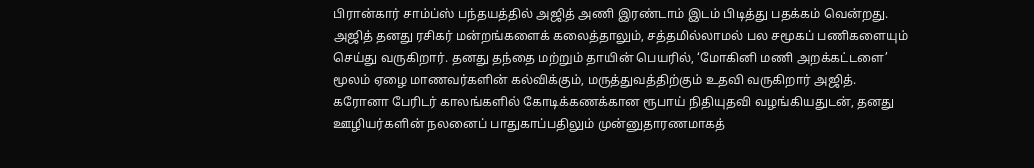பிரான்கார் சாம்ப்ஸ் பந்தயத்தில் அஜித் அணி இரண்டாம் இடம் பிடித்து பதக்கம் வென்றது.
அஜித் தனது ரசிகர் மன்றங்களைக் கலைத்தாலும், சத்தமில்லாமல் பல சமூகப் பணிகளையும் செய்து வருகிறார். தனது தந்தை மற்றும் தாயின் பெயரில், ‘மோகினி மணி அறக்கட்டளை’ மூலம் ஏழை மாணவர்களின் கல்விக்கும், மருத்துவத்திற்கும் உதவி வருகிறார் அஜித்.
கரோனா பேரிடர் காலங்களில் கோடிக்கணக்கான ரூபாய் நிதியுதவி வழங்கியதுடன், தனது ஊழியர்களின் நலனைப் பாதுகாப்பதிலும் முன்னுதாரணமாகத்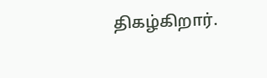திகழ்கிறார்.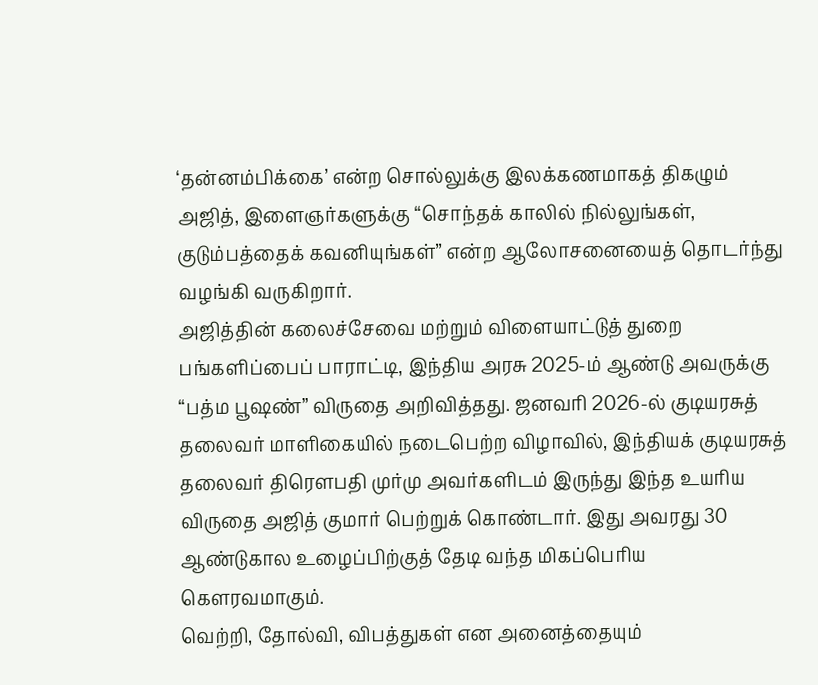‘தன்னம்பிக்கை’ என்ற சொல்லுக்கு இலக்கணமாகத் திகழும் அஜித், இளைஞர்களுக்கு “சொந்தக் காலில் நில்லுங்கள், குடும்பத்தைக் கவனியுங்கள்” என்ற ஆலோசனையைத் தொடர்ந்து வழங்கி வருகிறார்.
அஜித்தின் கலைச்சேவை மற்றும் விளையாட்டுத் துறை பங்களிப்பைப் பாராட்டி, இந்திய அரசு 2025-ம் ஆண்டு அவருக்கு “பத்ம பூஷண்” விருதை அறிவித்தது. ஜனவரி 2026-ல் குடியரசுத் தலைவர் மாளிகையில் நடைபெற்ற விழாவில், இந்தியக் குடியரசுத் தலைவர் திரௌபதி முர்மு அவர்களிடம் இருந்து இந்த உயரிய விருதை அஜித் குமார் பெற்றுக் கொண்டார். இது அவரது 30 ஆண்டுகால உழைப்பிற்குத் தேடி வந்த மிகப்பெரிய கௌரவமாகும்.
வெற்றி, தோல்வி, விபத்துகள் என அனைத்தையும்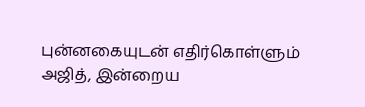புன்னகையுடன் எதிர்கொள்ளும் அஜித், இன்றைய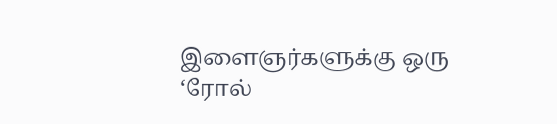இளைஞர்களுக்கு ஒரு ‘ரோல்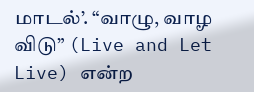மாடல்’. “வாழு, வாழ விடு” (Live and Let Live) என்ற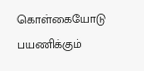கொள்கையோடு பயணிக்கும்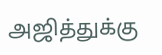அஜித்துக்கு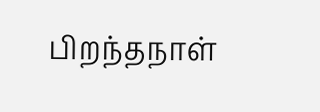பிறந்தநாள்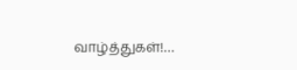வாழ்த்துகள்!…